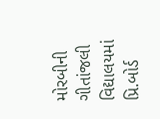મોરબીની ગીતાંજલી વિદ્યાલયમાં પ્રિ.બોર્ડ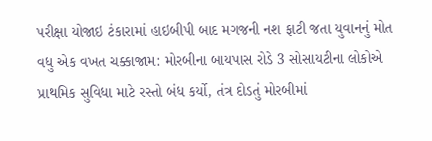પરીક્ષા યોજાઇ ટંકારામાં હાઇબીપી બાદ મગજની નશ ફાટી જતા યુવાનનું મોત વધુ એક વખત ચક્કાજામ: મોરબીના બાયપાસ રોડે 3 સોસાયટીના લોકોએ પ્રાથમિક સુવિધા માટે રસ્તો બંધ કર્યો, તંત્ર દોડતું મોરબીમાં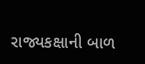રાજ્યકક્ષાની બાળ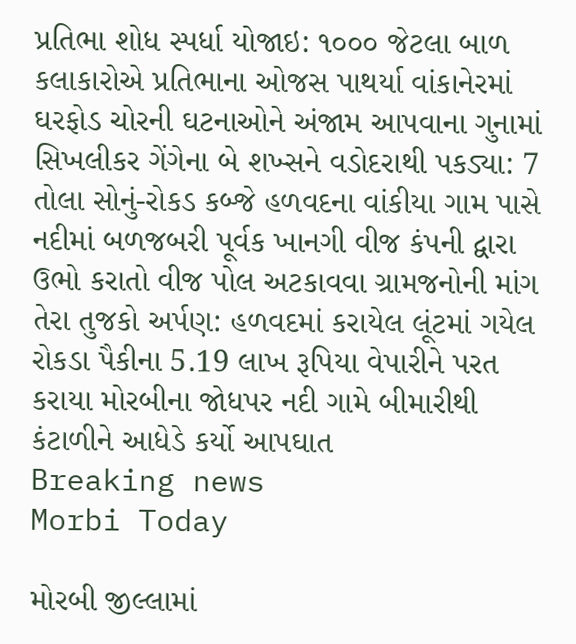પ્રતિભા શોધ સ્પર્ધા યોજાઇ: ૧૦૦૦ જેટલા બાળ કલાકારોએ પ્રતિભાના ઓજસ પાથર્યા વાંકાનેરમાં ઘરફોડ ચોરની ઘટનાઓને અંજામ આપવાના ગુનામાં સિખલીકર ગેંગેના બે શખ્સને વડોદરાથી પકડ્યા: 7 તોલા સોનું-રોકડ કબ્જે હળવદના વાંકીયા ગામ પાસે નદીમાં બળજબરી પૂર્વક ખાનગી વીજ કંપની દ્વારા ઉભો કરાતો વીજ પોલ અટકાવવા ગ્રામજનોની માંગ તેરા તુજકો અર્પણ: હળવદમાં કરાયેલ લૂંટમાં ગયેલ રોકડા પૈકીના 5.19 લાખ રૂપિયા વેપારીને પરત કરાયા મોરબીના જોધપર નદી ગામે બીમારીથી કંટાળીને આધેડે કર્યો આપઘાત
Breaking news
Morbi Today

મોરબી જીલ્લામાં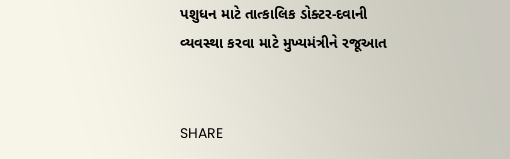પશુધન માટે તાત્કાલિક ડોક્ટર-દવાની વ્યવસ્થા કરવા માટે મુખ્યમંત્રીને રજૂઆત


SHARE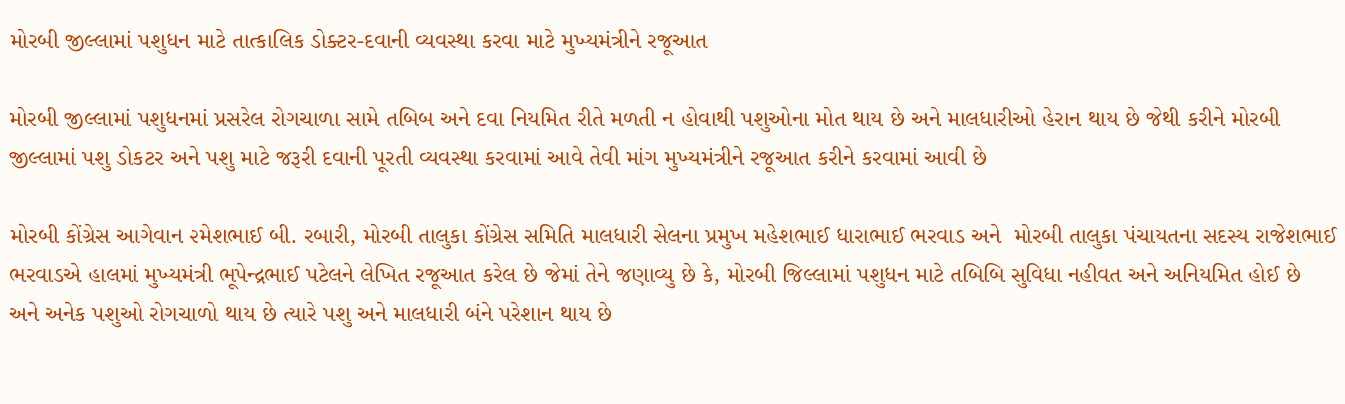મોરબી જીલ્લામાં પશુધન માટે તાત્કાલિક ડોક્ટર-દવાની વ્યવસ્થા કરવા માટે મુખ્યમંત્રીને રજૂઆત

મોરબી જીલ્લામાં પશુધનમાં પ્રસરેલ રોગચાળા સામે તબિબ અને દવા નિયમિત રીતે મળતી ન હોવાથી પશુઓના મોત થાય છે અને માલધારીઓ હેરાન થાય છે જેથી કરીને મોરબી જીલ્લામાં પશુ ડોકટર અને પશુ માટે જરૂરી દવાની પૂરતી વ્યવસ્થા કરવામાં આવે તેવી માંગ મુખ્યમંત્રીને રજૂઆત કરીને કરવામાં આવી છે

મોરબી કોંગ્રેસ આગેવાન ૨મેશભાઈ બી. રબારી, મોરબી તાલુકા કોંગ્રેસ સમિતિ માલધારી સેલના પ્રમુખ મહેશભાઈ ધારાભાઈ ભરવાડ અને  મોરબી તાલુકા પંચાયતના સદસ્ય રાજેશભાઈ ભરવાડએ હાલમાં મુખ્યમંત્રી ભૂપેન્દ્રભાઈ પટેલને લેખિત રજૂઆત કરેલ છે જેમાં તેને જણાવ્યુ છે કે, મોરબી જિલ્લામાં પશુધન માટે તબિબિ સુવિધા નહીવત અને અનિયમિત હોઈ છે અને અનેક પશુઓ રોગચાળો થાય છે ત્યારે પશુ અને માલધારી બંને પરેશાન થાય છે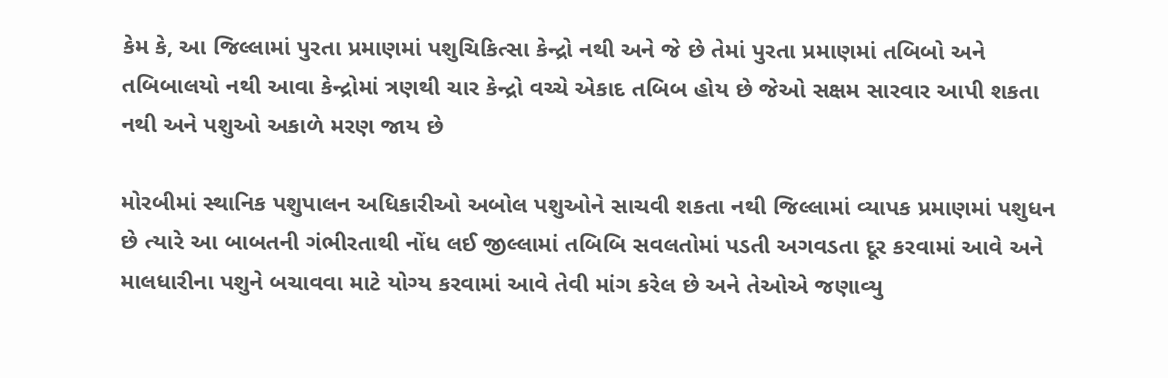કેમ કે, આ જિલ્લામાં પુરતા પ્રમાણમાં પશુચિકિત્સા કેન્દ્રો નથી અને જે છે તેમાં પુરતા પ્રમાણમાં તબિબો અને તબિબાલયો નથી આવા કેન્દ્રોમાં ત્રણથી ચાર કેન્દ્રો વચ્ચે એકાદ તબિબ હોય છે જેઓ સક્ષમ સારવાર આપી શકતા નથી અને પશુઓ અકાળે મરણ જાય છે

મોરબીમાં સ્થાનિક પશુપાલન અધિકારીઓ અબોલ પશુઓને સાચવી શકતા નથી જિલ્લામાં વ્યાપક પ્રમાણમાં પશુધન છે ત્યારે આ બાબતની ગંભીરતાથી નોંધ લઈ જીલ્લામાં તબિબિ સવલતોમાં પડતી અગવડતા દૂર કરવામાં આવે અને માલધારીના પશુને બચાવવા માટે યોગ્ય કરવામાં આવે તેવી માંગ કરેલ છે અને તેઓએ જણાવ્યુ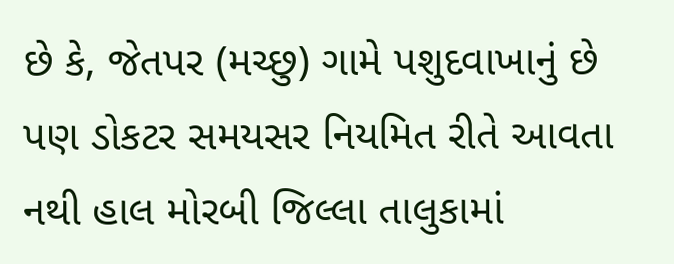છે કે, જેતપર (મચ્છુ) ગામે પશુદવાખાનું છે પણ ડોકટર સમયસર નિયમિત રીતે આવતા નથી હાલ મોરબી જિલ્લા તાલુકામાં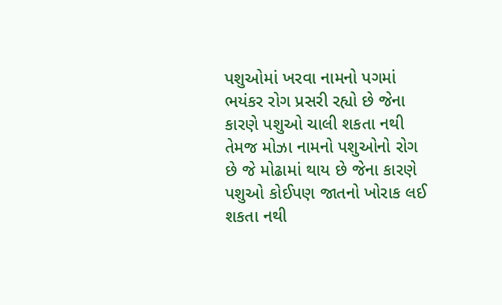પશુઓમાં ખરવા નામનો પગમાં ભયંકર રોગ પ્રસરી રહ્યો છે જેના કારણે પશુઓ ચાલી શકતા નથી તેમજ મોઝા નામનો પશુઓનો રોગ છે જે મોઢામાં થાય છે જેના કારણે પશુઓ કોઈપણ જાતનો ખોરાક લઈ શકતા નથી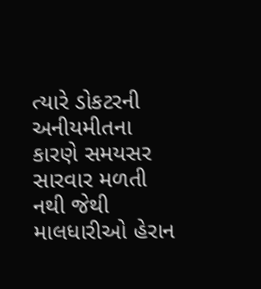ત્યારે ડોકટરની અનીયમીતના કારણે સમયસર સારવાર મળતી નથી જેથી માલધારીઓ હેરાન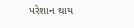પરેશાન થાય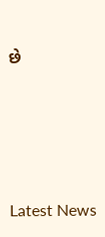છે







Latest News